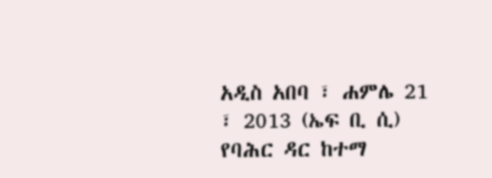አዲስ አበባ ፣ ሐምሌ 21 ፣ 2013 (ኤፍ ቢ ሲ) የባሕር ዳር ከተማ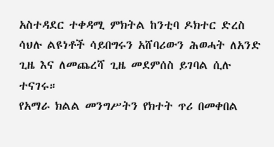አስተዳደር ተቀዳሚ ምክትል ከንቲባ ዶክተር ድረስ ሳህሉ ልዩነቶች ሳይበግሩን አሸባሪውን ሕወሓት ለአንድ ጊዜ እና ለመጨረሻ ጊዜ መደምሰስ ይገባል ሲሉ ተናገሩ።
የአማራ ክልል መንግሥትን የክተት ጥሪ በመቀበል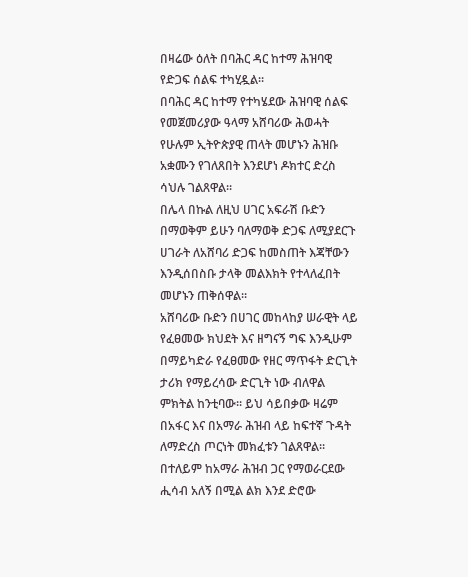በዛሬው ዕለት በባሕር ዳር ከተማ ሕዝባዊ የድጋፍ ሰልፍ ተካሂዷል።
በባሕር ዳር ከተማ የተካሄደው ሕዝባዊ ሰልፍ የመጀመሪያው ዓላማ አሸባሪው ሕወሓት የሁሉም ኢትዮጵያዊ ጠላት መሆኑን ሕዝቡ አቋሙን የገለጸበት እንደሆነ ዶክተር ድረስ ሳህሉ ገልጸዋል።
በሌላ በኩል ለዚህ ሀገር አፍራሽ ቡድን በማወቅም ይሁን ባለማወቅ ድጋፍ ለሚያደርጉ ሀገራት ለአሸባሪ ድጋፍ ከመስጠት እጃቸውን እንዲሰበስቡ ታላቅ መልእክት የተላለፈበት መሆኑን ጠቅሰዋል።
አሸባሪው ቡድን በሀገር መከላከያ ሠራዊት ላይ የፈፀመው ክህደት እና ዘግናኝ ግፍ እንዲሁም በማይካድራ የፈፀመው የዘር ማጥፋት ድርጊት ታሪክ የማይረሳው ድርጊት ነው ብለዋል ምክትል ከንቲባው። ይህ ሳይበቃው ዛሬም በአፋር እና በአማራ ሕዝብ ላይ ከፍተኛ ጉዳት ለማድረስ ጦርነት መክፈቱን ገልጸዋል።
በተለይም ከአማራ ሕዝብ ጋር የማወራርደው ሒሳብ አለኝ በሚል ልክ እንደ ድሮው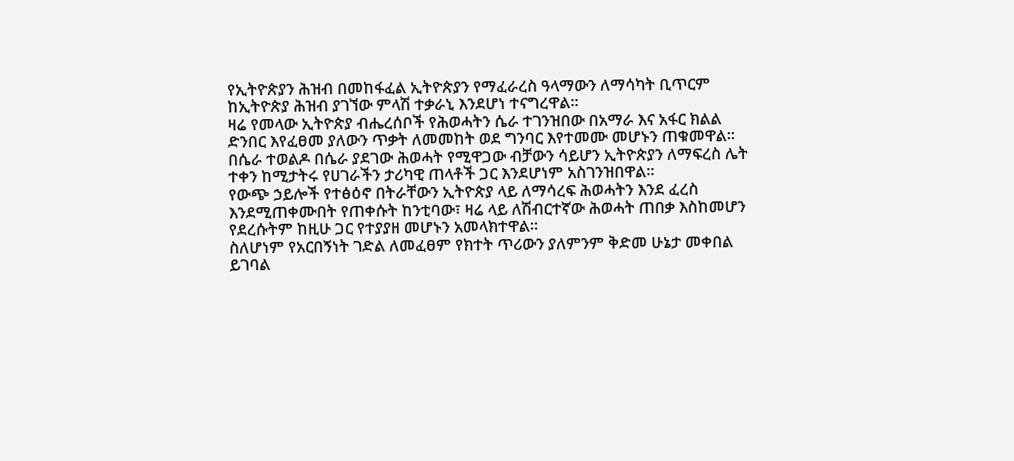የኢትዮጵያን ሕዝብ በመከፋፈል ኢትዮጵያን የማፈራረስ ዓላማውን ለማሳካት ቢጥርም ከኢትዮጵያ ሕዝብ ያገኘው ምላሽ ተቃራኒ እንደሆነ ተናግረዋል።
ዛሬ የመላው ኢትዮጵያ ብሔረሰቦች የሕወሓትን ሴራ ተገንዝበው በአማራ እና አፋር ክልል ድንበር እየፈፀመ ያለውን ጥቃት ለመመከት ወደ ግንባር እየተመሙ መሆኑን ጠቁመዋል።
በሴራ ተወልዶ በሴራ ያደገው ሕወሓት የሚዋጋው ብቻውን ሳይሆን ኢትዮጵያን ለማፍረስ ሌት ተቀን ከሚታትሩ የሀገራችን ታሪካዊ ጠላቶች ጋር እንደሆነም አስገንዝበዋል።
የውጭ ኃይሎች የተፅዕኖ በትራቸውን ኢትዮጵያ ላይ ለማሳረፍ ሕወሓትን እንደ ፈረስ እንደሚጠቀሙበት የጠቀሱት ከንቲባው፣ ዛሬ ላይ ለሽብርተኛው ሕወሓት ጠበቃ እስከመሆን የደረሱትም ከዚሁ ጋር የተያያዘ መሆኑን አመላክተዋል።
ስለሆነም የአርበኝነት ገድል ለመፈፀም የክተት ጥሪውን ያለምንም ቅድመ ሁኔታ መቀበል ይገባል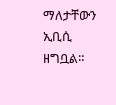ማለታቸውን ኢቢሲ ዘግቧል።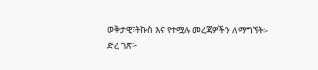ወቅታዊ፣ትኩስ እና የተሟሉ መረጃዎችን ለማግኘት፡-
ድረ ገጽ፦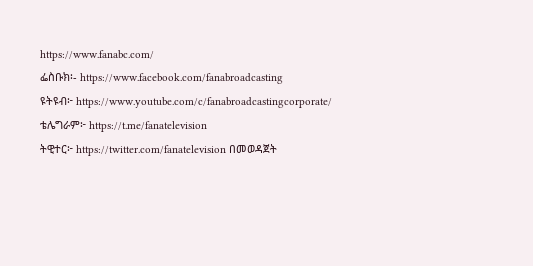https://www.fanabc.com/
ፌስቡክ፡- https://www.facebook.com/fanabroadcasting
ዩትዩብ፦ https://www.youtube.com/c/fanabroadcastingcorporate/
ቴሌግራም፦ https://t.me/fanatelevision
ትዊተር፦ https://twitter.com/fanatelevision በመወዳጀት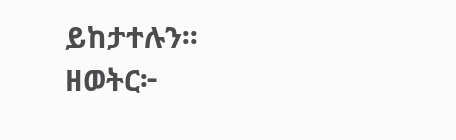ይከታተሉን፡፡
ዘወትር፦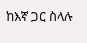ከእኛ ጋር ስላሉ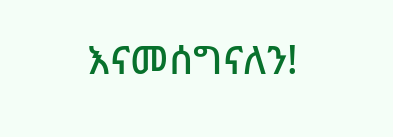እናመሰግናለን!